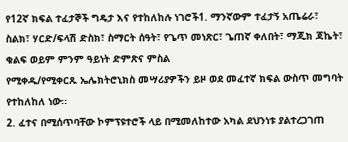የ12ኛ ክፍል ተፈታኞች ግዴታ እና የተከለከሉ ነገሮች1. ማንኛውም ተፈታኝ አጤሬራ፣ ስልክ፣ ሃርድ/ፍላሽ ድስክ፣ ስማርት ሰዓት፣ የጌጥ መነጽር፣ ጌጠኛ ቀለበት፣ ማጂክ ጃኬት፣ ቁልፍ ወይም ምንም ዓይነት ድምጽና ምስል
የሚቀዱ/የሚቀርጹ ኤሌክትሮኒክስ መሣሪያዎችን ይዞ ወደ መፈተኛ ክፍል ውስጥ መግባት የተከለከለ ነው፡፡
2. ፈተና በሚሰጥባቸው ኮምፕዩተሮች ላይ በሚመለከተው አካል ደህንነቱ ያልተረጋገጠ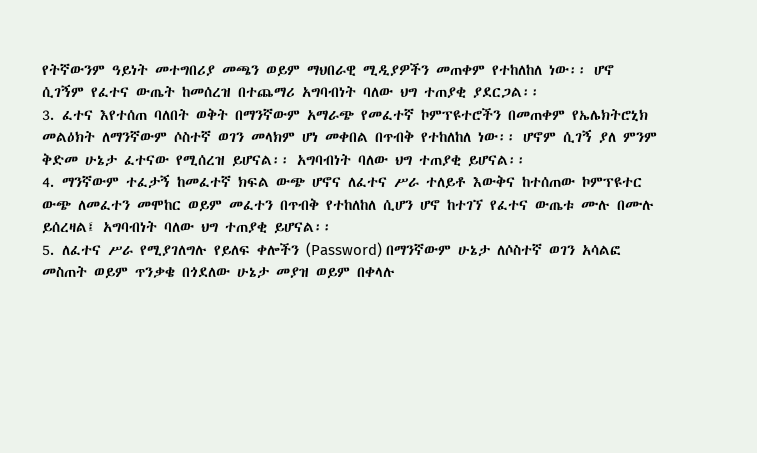የትኛውንም ዓይነት መተግበሪያ መጫን ወይም ማህበራዊ ሚዲያዎችን መጠቀም የተከለከለ ነው፡፡ ሆኖ ሲገኝም የፈተና ውጤት ከመሰረዝ በተጨማሪ አግባብነት ባለው ህግ ተጠያቂ ያደርጋል፡፡
3. ፈተና እየተሰጠ ባለበት ወቅት በማንኛውም አማራጭ የመፈተኛ ኮምፕዩተሮችን በመጠቀም የኤሌክትሮኒክ መልዕክት ለማንኛውም ሶስተኛ ወገን መላክም ሆነ መቀበል በጥብቅ የተከለከለ ነው፡፡ ሆኖም ሲገኝ ያለ ምንም ቅድመ ሁኔታ ፈተናው የሚሰረዝ ይሆናል፡፡ አግባብነት ባለው ህግ ተጠያቂ ይሆናል፡፡
4. ማንኛውም ተፈታኝ ከመፈተኛ ክፍል ውጭ ሆኖና ለፈተና ሥራ ተለይቶ እውቅና ከተሰጠው ኮምፕዩተር ውጭ ለመፈተን መሞከር ወይም መፈተን በጥብቅ የተከለከለ ሲሆን ሆኖ ከተገኘ የፈተና ውጤቱ ሙሉ በሙሉ ይሰረዛል፤ አግባብነት ባለው ህግ ተጠያቂ ይሆናል፡፡
5. ለፈተና ሥራ የሚያገለግሉ የይለፍ ቀሎችን (Password) በማንኛውም ሁኔታ ለሶስተኛ ወገን አሳልፎ መስጠት ወይም ጥንቃቄ በጎደለው ሁኔታ መያዝ ወይም በቀላሉ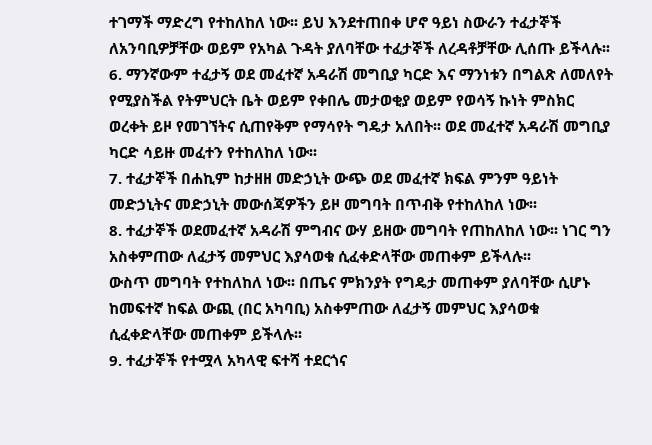ተገማች ማድረግ የተከለከለ ነው፡፡ ይህ እንደተጠበቀ ሆኖ ዓይነ ስውራን ተፈታኞች ለአንባቢዎቻቸው ወይም የአካል ጉዳት ያለባቸው ተፈታኞች ለረዳቶቻቸው ሊሰጡ ይችላሉ፡፡
6. ማንኛውም ተፈታኝ ወደ መፈተኛ አዳራሽ መግቢያ ካርድ እና ማንነቱን በግልጽ ለመለየት የሚያስችል የትምህርት ቤት ወይም የቀበሌ መታወቂያ ወይም የወሳኝ ኩነት ምስክር ወረቀት ይዞ የመገኘትና ሲጠየቅም የማሳየት ግዴታ አለበት፡፡ ወደ መፈተኛ አዳራሽ መግቢያ ካርድ ሳይዙ መፈተን የተከለከለ ነው፡፡
7. ተፈታኞች በሐኪም ከታዘዘ መድኃኒት ውጭ ወደ መፈተኛ ክፍል ምንም ዓይነት መድኃኒትና መድኃኒት መውሰጃዎችን ይዞ መግባት በጥብቅ የተከለከለ ነው፡፡
8. ተፈታኞች ወደመፈተኛ አዳራሽ ምግብና ውሃ ይዘው መግባት የጠከለከለ ነው፡፡ ነገር ግን አስቀምጠው ለፈታኝ መምህር እያሳወቁ ሲፈቀድላቸው መጠቀም ይችላሉ፡፡
ውስጥ መግባት የተከለከለ ነው፡፡ በጤና ምክንያት የግዴታ መጠቀም ያለባቸው ሲሆኑ ከመፍተኛ ከፍል ውጪ (በር አካባቢ) አስቀምጠው ለፈታኝ መምህር እያሳወቁ ሲፈቀድላቸው መጠቀም ይችላሉ፡፡
9. ተፈታኞች የተሟላ አካላዊ ፍተሻ ተደርጎና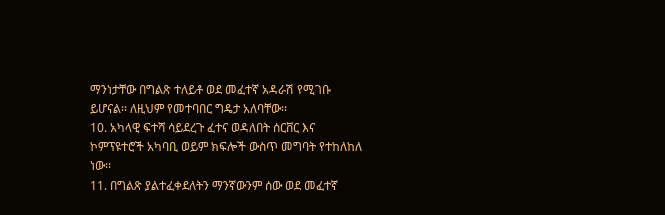ማንነታቸው በግልጽ ተለይቶ ወደ መፈተኛ አዳራሽ የሚገቡ ይሆናል፡፡ ለዚህም የመተባበር ግዴታ አለባቸው፡፡
10. አካላዊ ፍተሻ ሳይደረጉ ፈተና ወዳለበት ሰርቨር እና ኮምፕዩተሮች አካባቢ ወይም ክፍሎች ውስጥ መግባት የተከለከለ ነው፡፡
11. በግልጽ ያልተፈቀደለትን ማንኛውንም ሰው ወደ መፈተኛ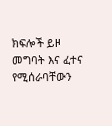ክፍሎች ይዞ መግባት እና ፈተና የሚሰራባቸውን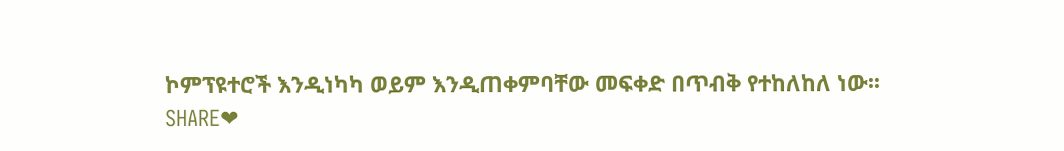ኮምፕዩተሮች እንዲነካካ ወይም እንዲጠቀምባቸው መፍቀድ በጥብቅ የተከለከለ ነው፡፡
SHARE❤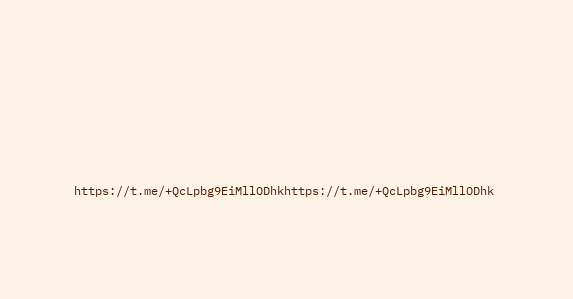https://t.me/+QcLpbg9EiMllODhkhttps://t.me/+QcLpbg9EiMllODhk